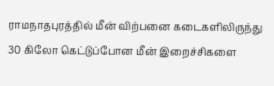ராமநாதபுரத்தில் மீன் விற்பனை கடைகளிலிருந்து 30 கிலோ கெட்டுப்போன மீன் இறைச்சிகளை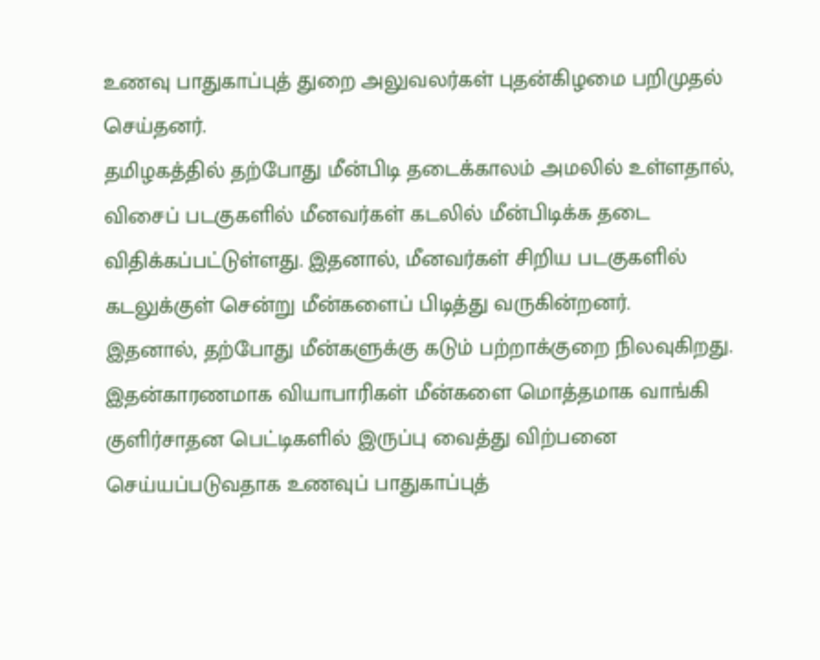உணவு பாதுகாப்புத் துறை அலுவலர்கள் புதன்கிழமை பறிமுதல் செய்தனர்.
தமிழகத்தில் தற்போது மீன்பிடி தடைக்காலம் அமலில் உள்ளதால், விசைப் படகுகளில் மீனவர்கள் கடலில் மீன்பிடிக்க தடை விதிக்கப்பட்டுள்ளது. இதனால், மீனவர்கள் சிறிய படகுகளில் கடலுக்குள் சென்று மீன்களைப் பிடித்து வருகின்றனர்.
இதனால், தற்போது மீன்களுக்கு கடும் பற்றாக்குறை நிலவுகிறது. இதன்காரணமாக வியாபாரிகள் மீன்களை மொத்தமாக வாங்கி குளிர்சாதன பெட்டிகளில் இருப்பு வைத்து விற்பனை செய்யப்படுவதாக உணவுப் பாதுகாப்புத்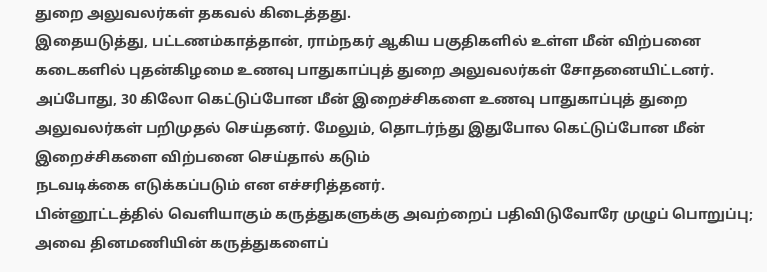துறை அலுவலர்கள் தகவல் கிடைத்தது.
இதையடுத்து, பட்டணம்காத்தான், ராம்நகர் ஆகிய பகுதிகளில் உள்ள மீன் விற்பனை கடைகளில் புதன்கிழமை உணவு பாதுகாப்புத் துறை அலுவலர்கள் சோதனையிட்டனர். அப்போது, 30 கிலோ கெட்டுப்போன மீன் இறைச்சிகளை உணவு பாதுகாப்புத் துறை அலுவலர்கள் பறிமுதல் செய்தனர். மேலும், தொடர்ந்து இதுபோல கெட்டுப்போன மீன் இறைச்சிகளை விற்பனை செய்தால் கடும்
நடவடிக்கை எடுக்கப்படும் என எச்சரித்தனர்.
பின்னூட்டத்தில் வெளியாகும் கருத்துகளுக்கு அவற்றைப் பதிவிடுவோரே முழுப் பொறுப்பு; அவை தினமணியின் கருத்துகளைப்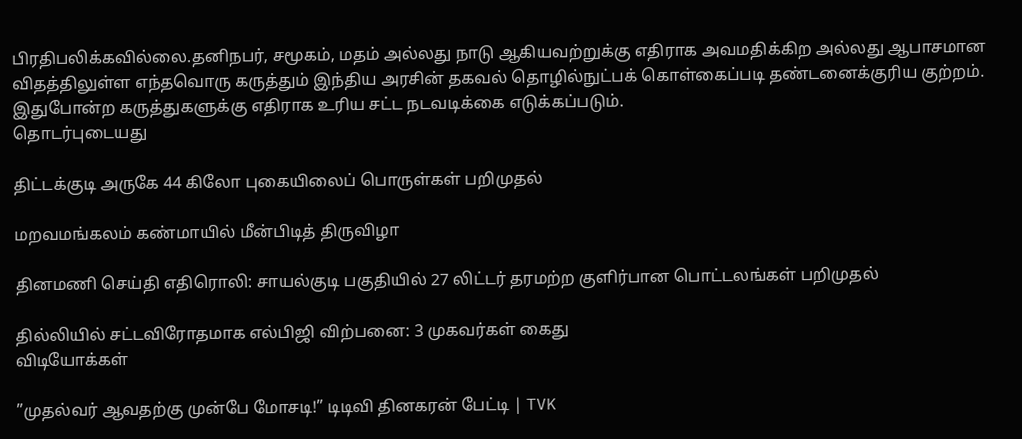பிரதிபலிக்கவில்லை.தனிநபர், சமூகம், மதம் அல்லது நாடு ஆகியவற்றுக்கு எதிராக அவமதிக்கிற அல்லது ஆபாசமான விதத்திலுள்ள எந்தவொரு கருத்தும் இந்திய அரசின் தகவல் தொழில்நுட்பக் கொள்கைப்படி தண்டனைக்குரிய குற்றம். இதுபோன்ற கருத்துகளுக்கு எதிராக உரிய சட்ட நடவடிக்கை எடுக்கப்படும்.
தொடர்புடையது

திட்டக்குடி அருகே 44 கிலோ புகையிலைப் பொருள்கள் பறிமுதல்

மறவமங்கலம் கண்மாயில் மீன்பிடித் திருவிழா

தினமணி செய்தி எதிரொலி: சாயல்குடி பகுதியில் 27 லிட்டர் தரமற்ற குளிர்பான பொட்டலங்கள் பறிமுதல்

தில்லியில் சட்டவிரோதமாக எல்பிஜி விற்பனை: 3 முகவர்கள் கைது
விடியோக்கள்

”முதல்வர் ஆவதற்கு முன்பே மோசடி!” டிடிவி தினகரன் பேட்டி | TVK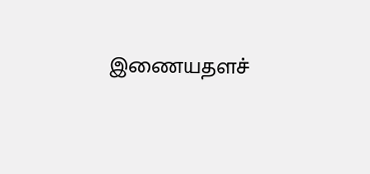இணையதளச்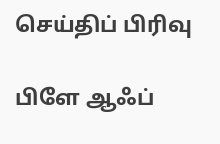செய்திப் பிரிவு

பிளே ஆஃப்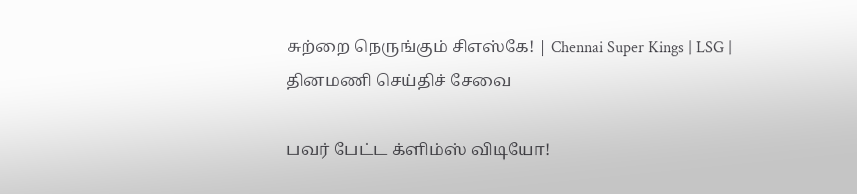சுற்றை நெருங்கும் சிஎஸ்கே! | Chennai Super Kings | LSG |
தினமணி செய்திச் சேவை

பவர் பேட்ட க்ளிம்ஸ் விடியோ!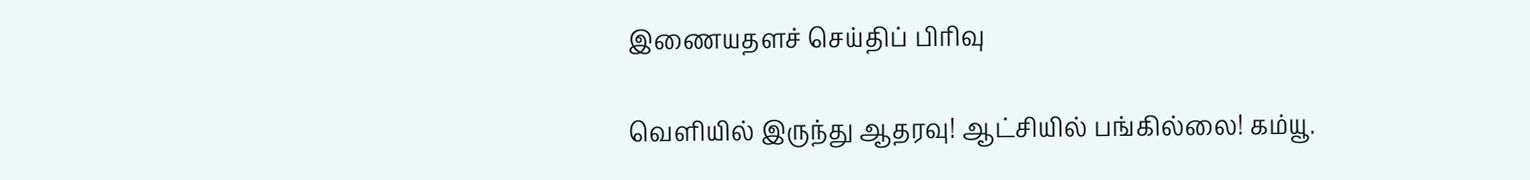இணையதளச் செய்திப் பிரிவு

வெளியில் இருந்து ஆதரவு! ஆட்சியில் பங்கில்லை! கம்யூ.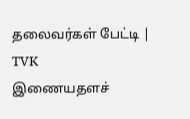தலைவர்கள் பேட்டி | TVK
இணையதளச்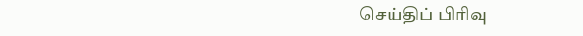செய்திப் பிரிவு